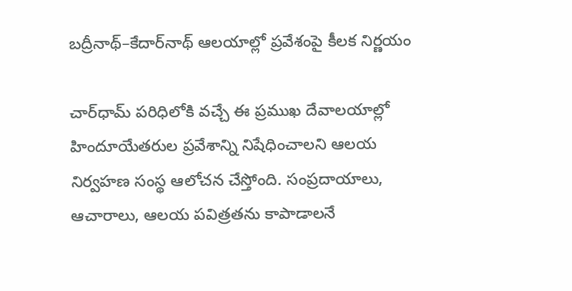బద్రీనాథ్–కేదార్‌నాథ్ ఆలయాల్లో ప్రవేశంపై కీలక నిర్ణయం

చార్‌ధామ్ పరిధిలోకి వచ్చే ఈ ప్రముఖ దేవాలయాల్లో హిందూయేతరుల ప్రవేశాన్ని నిషేధించాలని ఆలయ నిర్వహణ సంస్థ ఆలోచన చేస్తోంది. సంప్రదాయాలు, ఆచారాలు, ఆలయ పవిత్రతను కాపాడాలనే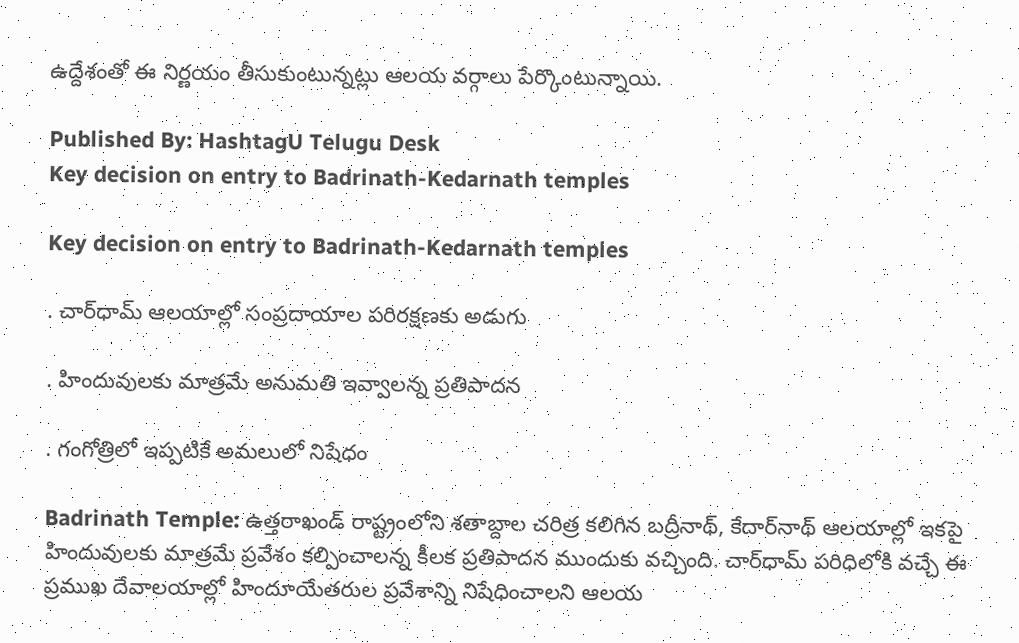ఉద్దేశంతో ఈ నిర్ణయం తీసుకుంటున్నట్లు ఆలయ వర్గాలు పేర్కొంటున్నాయి.

Published By: HashtagU Telugu Desk
Key decision on entry to Badrinath-Kedarnath temples

Key decision on entry to Badrinath-Kedarnath temples

. చార్‌ధామ్ ఆలయాల్లో సంప్రదాయాల పరిరక్షణకు అడుగు

. హిందువులకు మాత్రమే అనుమతి ఇవ్వాలన్న ప్రతిపాదన

. గంగోత్రిలో ఇప్పటికే అమలులో నిషేధం

Badrinath Temple: ఉత్తరాఖండ్ రాష్ట్రంలోని శతాబ్దాల చరిత్ర కలిగిన బద్రీనాథ్, కేదార్‌నాథ్ ఆలయాల్లో ఇకపై హిందువులకు మాత్రమే ప్రవేశం కల్పించాలన్న కీలక ప్రతిపాదన ముందుకు వచ్చింది. చార్‌ధామ్ పరిధిలోకి వచ్చే ఈ ప్రముఖ దేవాలయాల్లో హిందూయేతరుల ప్రవేశాన్ని నిషేధించాలని ఆలయ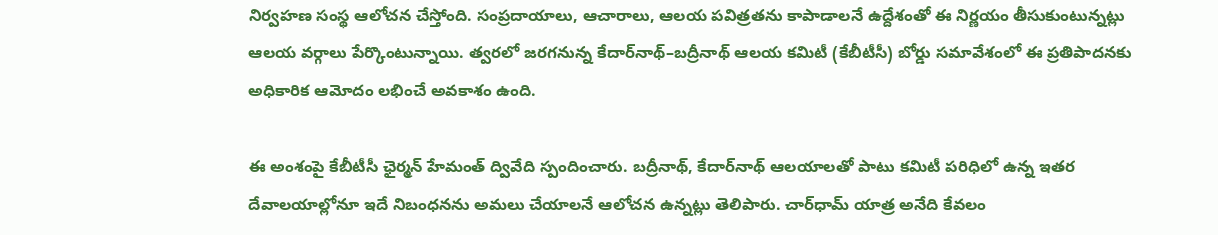నిర్వహణ సంస్థ ఆలోచన చేస్తోంది. సంప్రదాయాలు, ఆచారాలు, ఆలయ పవిత్రతను కాపాడాలనే ఉద్దేశంతో ఈ నిర్ణయం తీసుకుంటున్నట్లు ఆలయ వర్గాలు పేర్కొంటున్నాయి. త్వరలో జరగనున్న కేదార్‌నాథ్–బద్రీనాథ్ ఆలయ కమిటీ (కేబీటీసీ) బోర్డు సమావేశంలో ఈ ప్రతిపాదనకు అధికారిక ఆమోదం లభించే అవకాశం ఉంది.

ఈ అంశంపై కేబీటీసీ ఛైర్మన్ హేమంత్ ద్వివేది స్పందించారు. బద్రీనాథ్, కేదార్‌నాథ్ ఆలయాలతో పాటు కమిటీ పరిధిలో ఉన్న ఇతర దేవాలయాల్లోనూ ఇదే నిబంధనను అమలు చేయాలనే ఆలోచన ఉన్నట్లు తెలిపారు. చార్‌ధామ్ యాత్ర అనేది కేవలం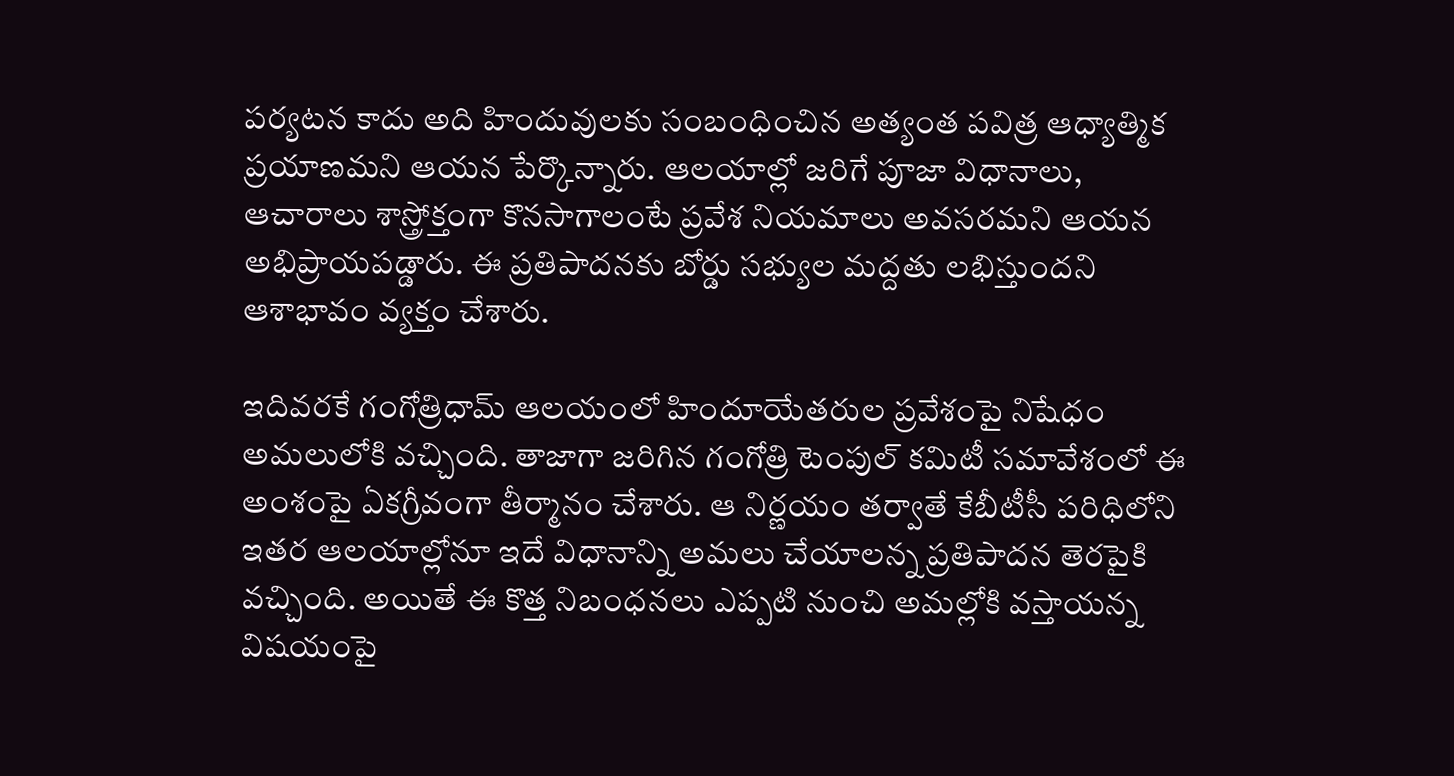పర్యటన కాదు అది హిందువులకు సంబంధించిన అత్యంత పవిత్ర ఆధ్యాత్మిక ప్రయాణమని ఆయన పేర్కొన్నారు. ఆలయాల్లో జరిగే పూజా విధానాలు, ఆచారాలు శాస్త్రోక్తంగా కొనసాగాలంటే ప్రవేశ నియమాలు అవసరమని ఆయన అభిప్రాయపడ్డారు. ఈ ప్రతిపాదనకు బోర్డు సభ్యుల మద్దతు లభిస్తుందని ఆశాభావం వ్యక్తం చేశారు.

ఇదివరకే గంగోత్రిధామ్ ఆలయంలో హిందూయేతరుల ప్రవేశంపై నిషేధం అమలులోకి వచ్చింది. తాజాగా జరిగిన గంగోత్రి టెంపుల్ కమిటీ సమావేశంలో ఈ అంశంపై ఏకగ్రీవంగా తీర్మానం చేశారు. ఆ నిర్ణయం తర్వాతే కేబీటీసీ పరిధిలోని ఇతర ఆలయాల్లోనూ ఇదే విధానాన్ని అమలు చేయాలన్న ప్రతిపాదన తెరపైకి వచ్చింది. అయితే ఈ కొత్త నిబంధనలు ఎప్పటి నుంచి అమల్లోకి వస్తాయన్న విషయంపై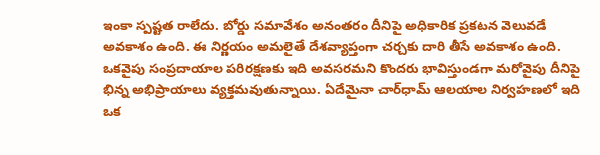ఇంకా స్పష్టత రాలేదు. బోర్డు సమావేశం అనంతరం దీనిపై అధికారిక ప్రకటన వెలువడే అవకాశం ఉంది. ఈ నిర్ణయం అమలైతే దేశవ్యాప్తంగా చర్చకు దారి తీసే అవకాశం ఉంది. ఒకవైపు సంప్రదాయాల పరిరక్షణకు ఇది అవసరమని కొందరు భావిస్తుండగా మరోవైపు దీనిపై భిన్న అభిప్రాయాలు వ్యక్తమవుతున్నాయి. ఏదేమైనా చార్‌ధామ్ ఆలయాల నిర్వహణలో ఇది ఒక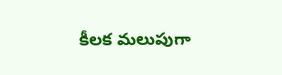కీలక మలుపుగా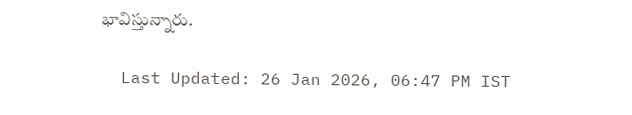భావిస్తున్నారు.

  Last Updated: 26 Jan 2026, 06:47 PM IST